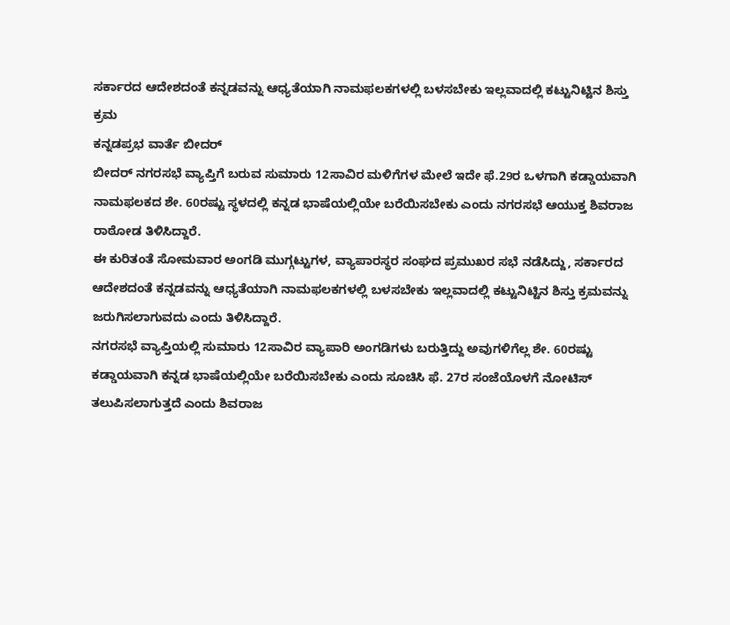ಸರ್ಕಾರದ ಆದೇಶದಂತೆ ಕನ್ನಡವನ್ನು ಆಧ್ಯತೆಯಾಗಿ ನಾಮಫಲಕಗಳಲ್ಲಿ ಬಳಸಬೇಕು ಇಲ್ಲವಾದಲ್ಲಿ ಕಟ್ಟುನಿಟ್ಟಿನ ಶಿಸ್ತು ಕ್ರಮ
ಕನ್ನಡಪ್ರಭ ವಾರ್ತೆ ಬೀದರ್
ಬೀದರ್ ನಗರಸಭೆ ವ್ಯಾಪ್ತಿಗೆ ಬರುವ ಸುಮಾರು 12ಸಾವಿರ ಮಳಿಗೆಗಳ ಮೇಲೆ ಇದೇ ಫೆ.29ರ ಒಳಗಾಗಿ ಕಡ್ಡಾಯವಾಗಿ ನಾಮಫಲಕದ ಶೇ. 60ರಷ್ಟು ಸ್ಥಳದಲ್ಲಿ ಕನ್ನಡ ಭಾಷೆಯಲ್ಲಿಯೇ ಬರೆಯಿಸಬೇಕು ಎಂದು ನಗರಸಭೆ ಆಯುಕ್ತ ಶಿವರಾಜ ರಾಠೋಡ ತಿಳಿಸಿದ್ದಾರೆ.
ಈ ಕುರಿತಂತೆ ಸೋಮವಾರ ಅಂಗಡಿ ಮುಗ್ಗಟ್ಟುಗಳ, ವ್ಯಾಪಾರಸ್ಥರ ಸಂಘದ ಪ್ರಮುಖರ ಸಭೆ ನಡೆಸಿದ್ದು, ಸರ್ಕಾರದ ಆದೇಶದಂತೆ ಕನ್ನಡವನ್ನು ಆಧ್ಯತೆಯಾಗಿ ನಾಮಫಲಕಗಳಲ್ಲಿ ಬಳಸಬೇಕು ಇಲ್ಲವಾದಲ್ಲಿ ಕಟ್ಟುನಿಟ್ಟಿನ ಶಿಸ್ತು ಕ್ರಮವನ್ನು ಜರುಗಿಸಲಾಗುವದು ಎಂದು ತಿಳಿಸಿದ್ದಾರೆ.
ನಗರಸಭೆ ವ್ಯಾಪ್ತಿಯಲ್ಲಿ ಸುಮಾರು 12ಸಾವಿರ ವ್ಯಾಪಾರಿ ಅಂಗಡಿಗಳು ಬರುತ್ತಿದ್ದು ಅವುಗಳಿಗೆಲ್ಲ ಶೇ. 60ರಷ್ಟು ಕಡ್ಡಾಯವಾಗಿ ಕನ್ನಡ ಭಾಷೆಯಲ್ಲಿಯೇ ಬರೆಯಿಸಬೇಕು ಎಂದು ಸೂಚಿಸಿ ಫೆ. 27ರ ಸಂಜೆಯೊಳಗೆ ನೋಟಿಸ್ ತಲುಪಿಸಲಾಗುತ್ತದೆ ಎಂದು ಶಿವರಾಜ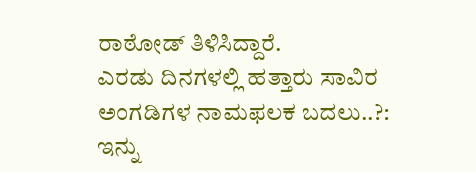ರಾಠೋಡ್ ತಿಳಿಸಿದ್ದಾರೆ.
ಎರಡು ದಿನಗಳಲ್ಲಿ ಹತ್ತಾರು ಸಾವಿರ ಅಂಗಡಿಗಳ ನಾಮಫಲಕ ಬದಲು..?:
ಇನ್ನು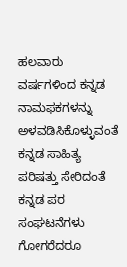ಹಲವಾರು ವರ್ಷಗಳಿಂದ ಕನ್ನಡ ನಾಮಫಕಗಳನ್ನು ಅಳವಡಿಸಿಕೊಳ್ಳುವಂತೆ ಕನ್ನಡ ಸಾಹಿತ್ಯ ಪರಿಷತ್ತು ಸೇರಿದಂತೆ ಕನ್ನಡ ಪರ ಸಂಘಟನೆಗಳು ಗೋಗರೆದರೂ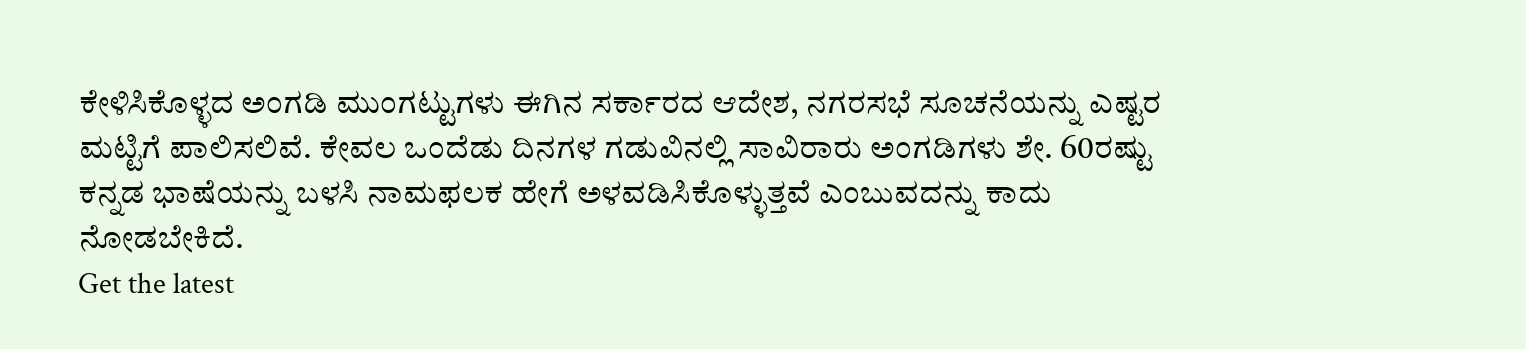ಕೇಳಿಸಿಕೊಳ್ಳದ ಅಂಗಡಿ ಮುಂಗಟ್ಟುಗಳು ಈಗಿನ ಸರ್ಕಾರದ ಆದೇಶ, ನಗರಸಭೆ ಸೂಚನೆಯನ್ನು ಎಷ್ಟರ ಮಟ್ಟಿಗೆ ಪಾಲಿಸಲಿವೆ. ಕೇವಲ ಒಂದೆಡು ದಿನಗಳ ಗಡುವಿನಲ್ಲಿ ಸಾವಿರಾರು ಅಂಗಡಿಗಳು ಶೇ. 60ರಷ್ಟು ಕನ್ನಡ ಭಾಷೆಯನ್ನು ಬಳಸಿ ನಾಮಫಲಕ ಹೇಗೆ ಅಳವಡಿಸಿಕೊಳ್ಳುತ್ತವೆ ಎಂಬುವದನ್ನು ಕಾದು ನೋಡಬೇಕಿದೆ.
Get the latest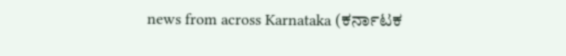news from across Karnataka (ಕರ್ನಾಟಕ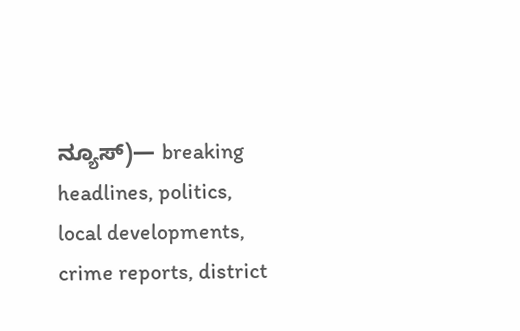ನ್ಯೂಸ್)— breaking headlines, politics, local developments, crime reports, district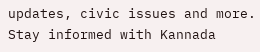updates, civic issues and more. Stay informed with Kannada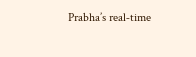Prabha’s real‑time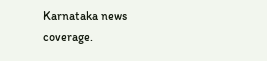Karnataka news coverage.